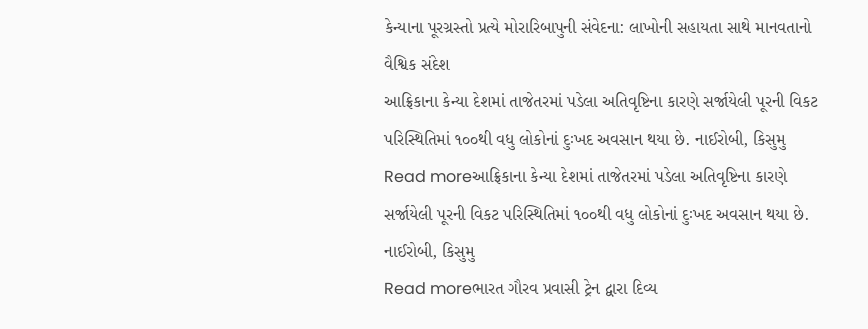કેન્યાના પૂરગ્રસ્તો પ્રત્યે મોરારિબાપુની સંવેદના: લાખોની સહાયતા સાથે માનવતાનો વૈશ્વિક સંદેશ
આફ્રિકાના કેન્યા દેશમાં તાજેતરમાં પડેલા અતિવૃષ્ટિના કારણે સર્જાયેલી પૂરની વિકટ પરિસ્થિતિમાં ૧૦૦થી વધુ લોકોનાં દુઃખદ અવસાન થયા છે. નાઈરોબી, કિસુમુ
Read moreઆફ્રિકાના કેન્યા દેશમાં તાજેતરમાં પડેલા અતિવૃષ્ટિના કારણે સર્જાયેલી પૂરની વિકટ પરિસ્થિતિમાં ૧૦૦થી વધુ લોકોનાં દુઃખદ અવસાન થયા છે. નાઈરોબી, કિસુમુ
Read moreભારત ગૌરવ પ્રવાસી ટ્રેન દ્વારા દિવ્ય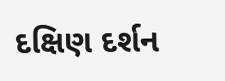દક્ષિણ દર્શન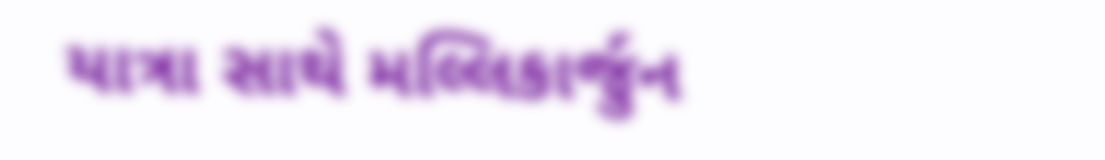યાત્રા સાથે મલ્લિકાર્જુન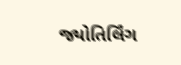જ્યોતિર્લિંગ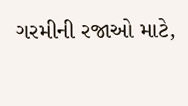ગરમીની રજાઓ માટે,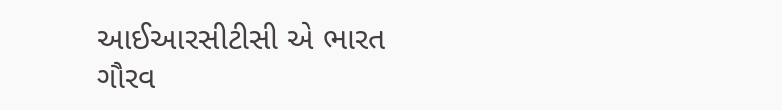આઈઆરસીટીસી એ ભારત ગૌરવ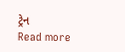ટ્રેન
Read more